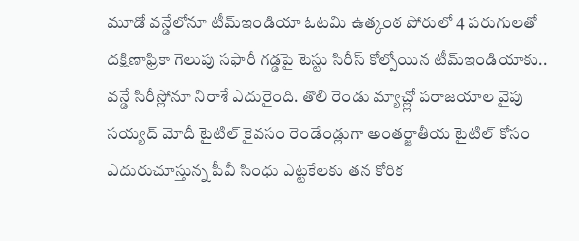మూడో వన్డేలోనూ టీమ్ఇండియా ఓటమి ఉత్కంఠ పోరులో 4 పరుగులతో దక్షిణాఫ్రికా గెలుపు సఫారీ గడ్డపై టెస్టు సిరీస్ కోల్పోయిన టీమ్ఇండియాకు.. వన్డే సిరీస్లోనూ నిరాశే ఎదురైంది. తొలి రెండు మ్యాచ్ల్లో పరాజయాల వైపు
సయ్యద్ మోదీ టైటిల్ కైవసం రెండేండ్లుగా అంతర్జాతీయ టైటిల్ కోసం ఎదురుచూస్తున్న పీవీ సింధు ఎట్టకేలకు తన కోరిక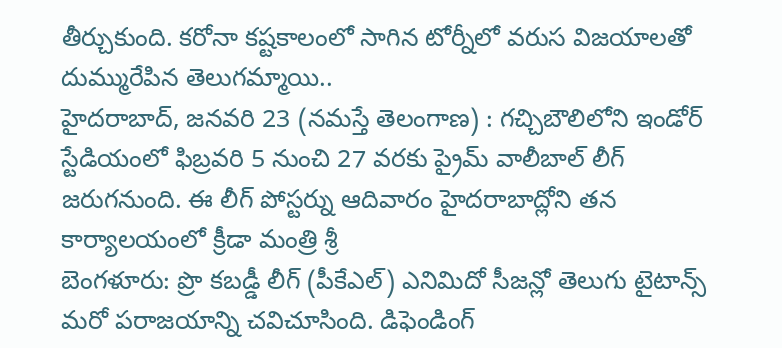తీర్చుకుంది. కరోనా కష్టకాలంలో సాగిన టోర్నీలో వరుస విజయాలతో దుమ్మురేపిన తెలుగమ్మాయి..
హైదరాబాద్, జనవరి 23 (నమస్తే తెలంగాణ) : గచ్చిబౌలిలోని ఇండోర్ స్టేడియంలో ఫిబ్రవరి 5 నుంచి 27 వరకు ప్రైమ్ వాలీబాల్ లీగ్ జరుగనుంది. ఈ లీగ్ పోస్టర్ను ఆదివారం హైదరాబాద్లోని తన కార్యాలయంలో క్రీడా మంత్రి శ్రీ
బెంగళూరు: ప్రొ కబడ్డీ లీగ్ (పీకేఎల్) ఎనిమిదో సీజన్లో తెలుగు టైటాన్స్ మరో పరాజయాన్ని చవిచూసింది. డిఫెండింగ్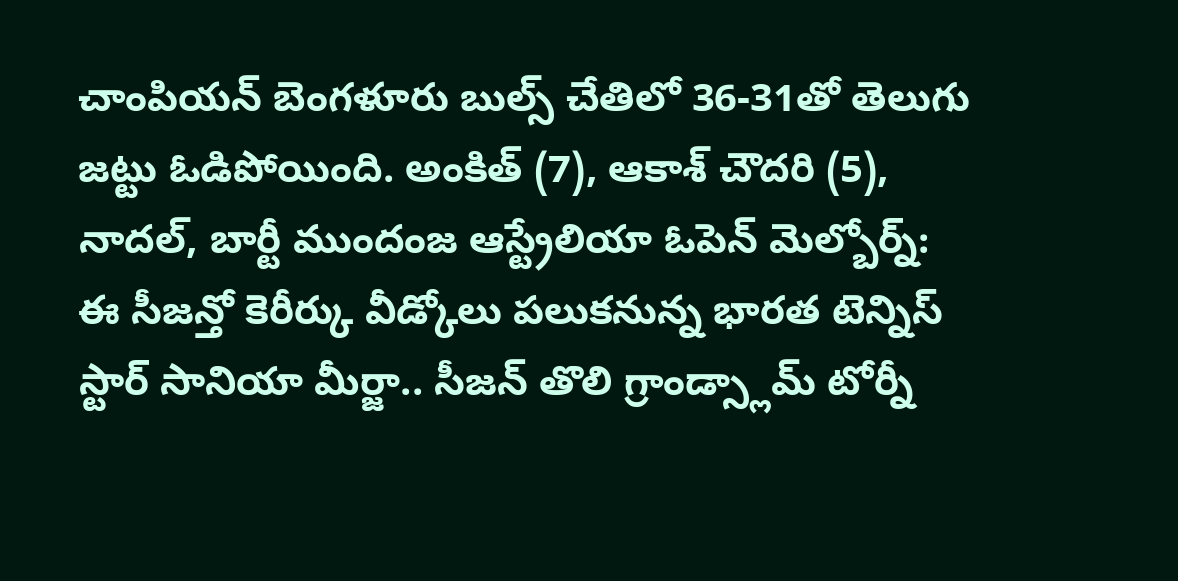చాంపియన్ బెంగళూరు బుల్స్ చేతిలో 36-31తో తెలుగు జట్టు ఓడిపోయింది. అంకిత్ (7), ఆకాశ్ చౌదరి (5),
నాదల్, బార్టీ ముందంజ ఆస్ట్రేలియా ఓపెన్ మెల్బోర్న్: ఈ సీజన్తో కెరీర్కు వీడ్కోలు పలుకనున్న భారత టెన్నిస్ స్టార్ సానియా మీర్జా.. సీజన్ తొలి గ్రాండ్స్లామ్ టోర్నీ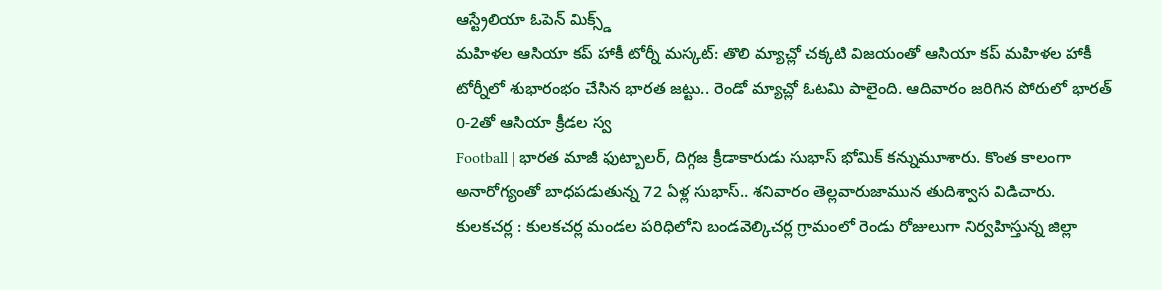ఆస్ట్రేలియా ఓపెన్ మిక్స్డ్
మహిళల ఆసియా కప్ హాకీ టోర్నీ మస్కట్: తొలి మ్యాచ్లో చక్కటి విజయంతో ఆసియా కప్ మహిళల హాకీ టోర్నీలో శుభారంభం చేసిన భారత జట్టు.. రెండో మ్యాచ్లో ఓటమి పాలైంది. ఆదివారం జరిగిన పోరులో భారత్ 0-2తో ఆసియా క్రీడల స్వ
Football | భారత మాజీ ఫుట్బాలర్, దిగ్గజ క్రీడాకారుడు సుభాస్ భోమిక్ కన్నుమూశారు. కొంత కాలంగా అనారోగ్యంతో బాధపడుతున్న 72 ఏళ్ల సుభాస్.. శనివారం తెల్లవారుజామున తుదిశ్వాస విడిచారు.
కులకచర్ల : కులకచర్ల మండల పరిధిలోని బండవెల్కిచర్ల గ్రామంలో రెండు రోజులుగా నిర్వహిస్తున్న జిల్లా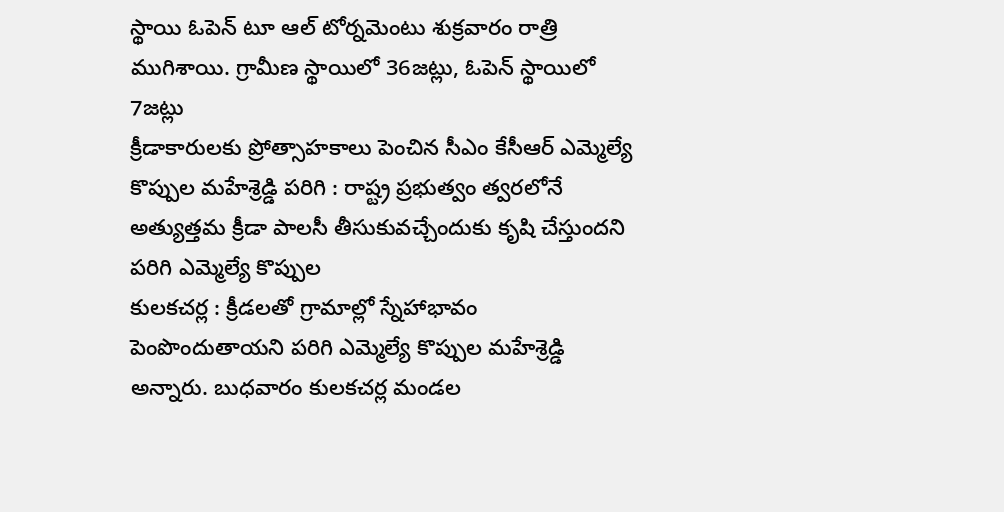స్థాయి ఓపెన్ టూ ఆల్ టోర్నమెంటు శుక్రవారం రాత్రి ముగిశాయి. గ్రామీణ స్థాయిలో 36జట్లు, ఓపెన్ స్థాయిలో 7జట్లు
క్రీడాకారులకు ప్రోత్సాహకాలు పెంచిన సీఎం కేసీఆర్ ఎమ్మెల్యే కొప్పుల మహేశ్రెడ్డి పరిగి : రాష్ట్ర ప్రభుత్వం త్వరలోనే అత్యుత్తమ క్రీడా పాలసీ తీసుకువచ్చేందుకు కృషి చేస్తుందని పరిగి ఎమ్మెల్యే కొప్పుల
కులకచర్ల : క్రీడలతో గ్రామాల్లో స్నేహాభావం పెంపొందుతాయని పరిగి ఎమ్మెల్యే కొప్పుల మహేశ్రెడ్డి అన్నారు. బుధవారం కులకచర్ల మండల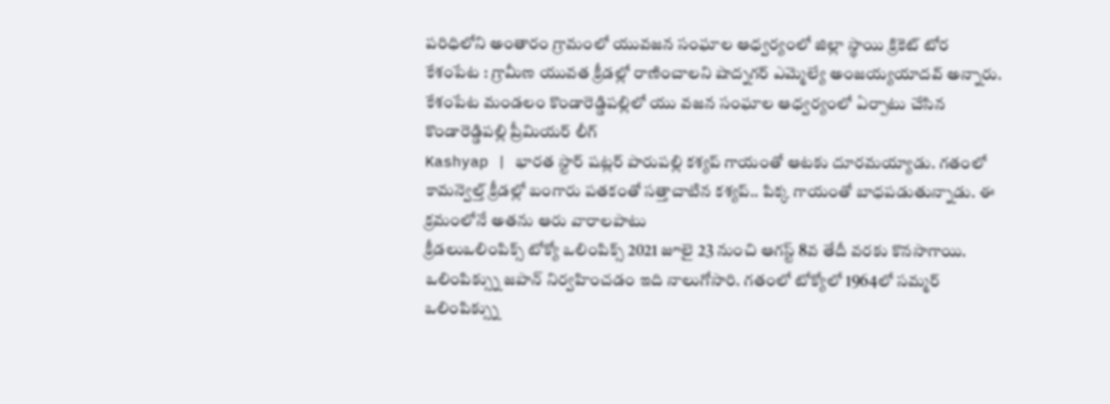పరిధిలోని అంతారం గ్రామంలో యువజన సంఘాల ఆధ్వర్యంలో జిల్లా స్థాయి క్రికెట్ టోర
కేశంపేట : గ్రామీణ యువత క్రీడల్లో రాణించాలని షాద్నగర్ ఎమ్మెల్యే అంజయ్యయాదవ్ అన్నారు. కేశంపేట మండలం కొండారెడ్డిపల్లిలో యు వజన సంఘాల ఆధ్వర్యంలో ఏర్పాటు చేసిన కొండారెడ్డిపల్లి ప్రీమియర్ లీగ్
Kashyap | భారత స్టార్ షట్లర్ పారుపల్లి కశ్యప్ గాయంతో ఆటకు దూరమయ్యాడు. గతంలో కామన్వెల్త్ క్రీడల్లో బంగారు పతకంతో సత్తాచాటిన కశ్యప్.. పిక్క గాయంతో బాధపడుతున్నాడు. ఈ క్రమంలోనే అతను ఆరు వారాలపాటు
క్రీడలుఒలింపిక్స్ టోక్యో ఒలింపిక్స్ 2021 జూలై 23 నుంచి ఆగస్ట్ 8వ తేదీ వరకు కొనసాగాయి. ఒలింపిక్స్ను జపాన్ నిర్వహించడం ఇది నాలుగోసారి. గతంలో టోక్యోలో 1964లో సమ్మర్ ఒలింపిక్స్ను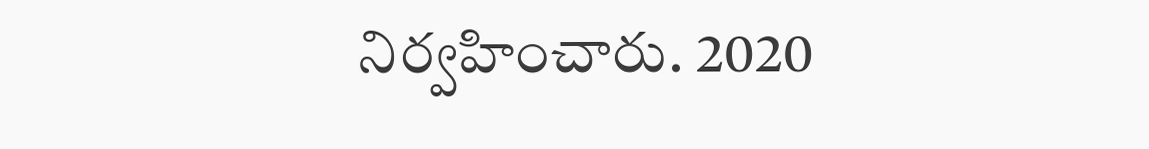నిర్వహించారు. 2020